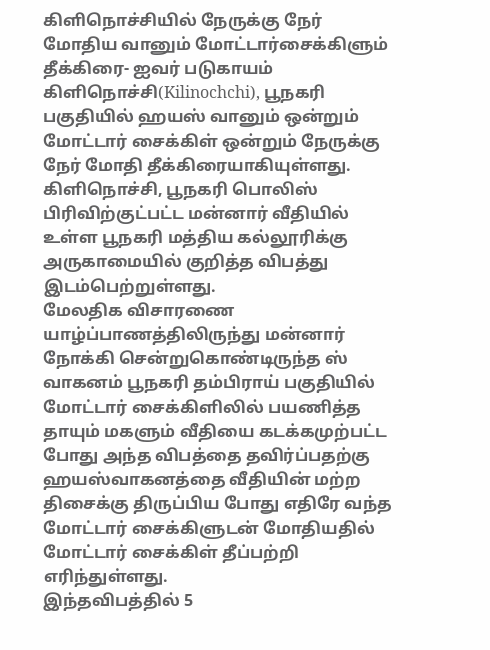கிளிநொச்சியில் நேருக்கு நேர் மோதிய வானும் மோட்டார்சைக்கிளும் தீக்கிரை- ஐவர் படுகாயம்
கிளிநொச்சி(Kilinochchi), பூநகரி பகுதியில் ஹயஸ் வானும் ஒன்றும் மோட்டார் சைக்கிள் ஒன்றும் நேருக்கு நேர் மோதி தீக்கிரையாகியுள்ளது.
கிளிநொச்சி, பூநகரி பொலிஸ் பிரிவிற்குட்பட்ட மன்னார் வீதியில் உள்ள பூநகரி மத்திய கல்லூரிக்கு அருகாமையில் குறித்த விபத்து இடம்பெற்றுள்ளது.
மேலதிக விசாரணை
யாழ்ப்பாணத்திலிருந்து மன்னார் நோக்கி சென்றுகொண்டிருந்த ஸ் வாகனம் பூநகரி தம்பிராய் பகுதியில் மோட்டார் சைக்கிளிலில் பயணித்த தாயும் மகளும் வீதியை கடக்கமுற்பட்ட போது அந்த விபத்தை தவிர்ப்பதற்கு ஹயஸ்வாகனத்தை வீதியின் மற்ற திசைக்கு திருப்பிய போது எதிரே வந்த மோட்டார் சைக்கிளுடன் மோதியதில் மோட்டார் சைக்கிள் தீப்பற்றி எரிந்துள்ளது.
இந்தவிபத்தில் 5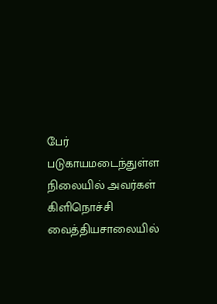பேர் படுகாயமடைந்துள்ள நிலையில் அவர்கள் கிளிநொச்சி வைத்தியசாலையில்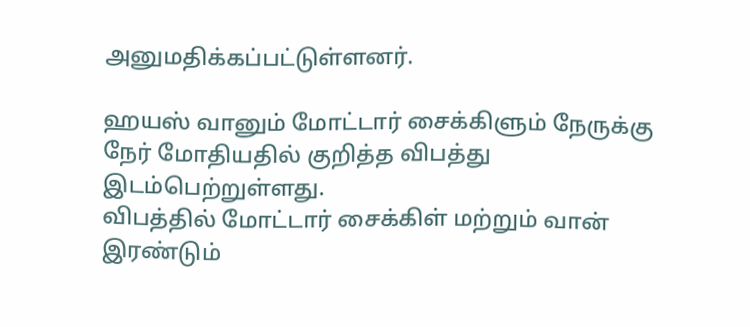அனுமதிக்கப்பட்டுள்ளனர்.

ஹயஸ் வானும் மோட்டார் சைக்கிளும் நேருக்கு நேர் மோதியதில் குறித்த விபத்து இடம்பெற்றுள்ளது.
விபத்தில் மோட்டார் சைக்கிள் மற்றும் வான் இரண்டும்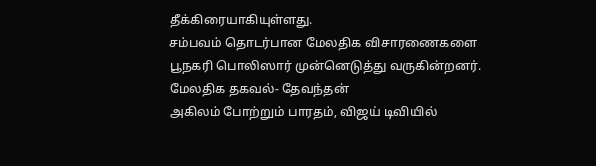தீக்கிரையாகியுள்ளது.
சம்பவம் தொடர்பான மேலதிக விசாரணைகளை பூநகரி பொலிஸார் முன்னெடுத்து வருகின்றனர்.
மேலதிக தகவல்- தேவந்தன்
அகிலம் போற்றும் பாரதம், விஜய் டிவியில்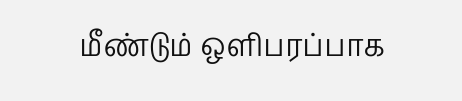மீண்டும் ஒளிபரப்பாக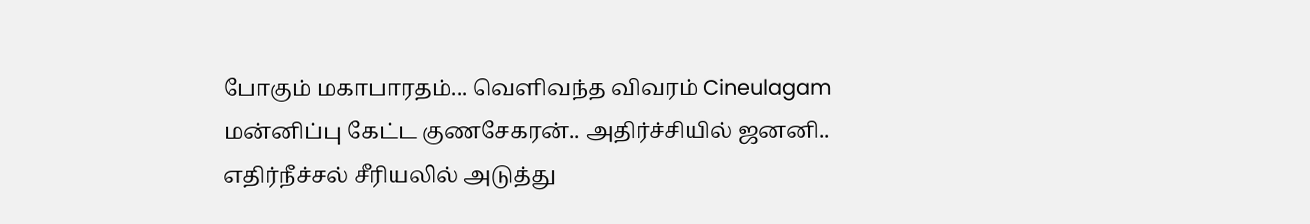போகும் மகாபாரதம்... வெளிவந்த விவரம் Cineulagam
மன்னிப்பு கேட்ட குணசேகரன்.. அதிர்ச்சியில் ஜனனி.. எதிர்நீச்சல் சீரியலில் அடுத்து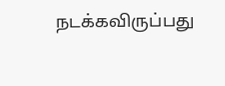நடக்கவிருப்பது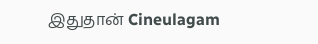இதுதான் Cineulagam